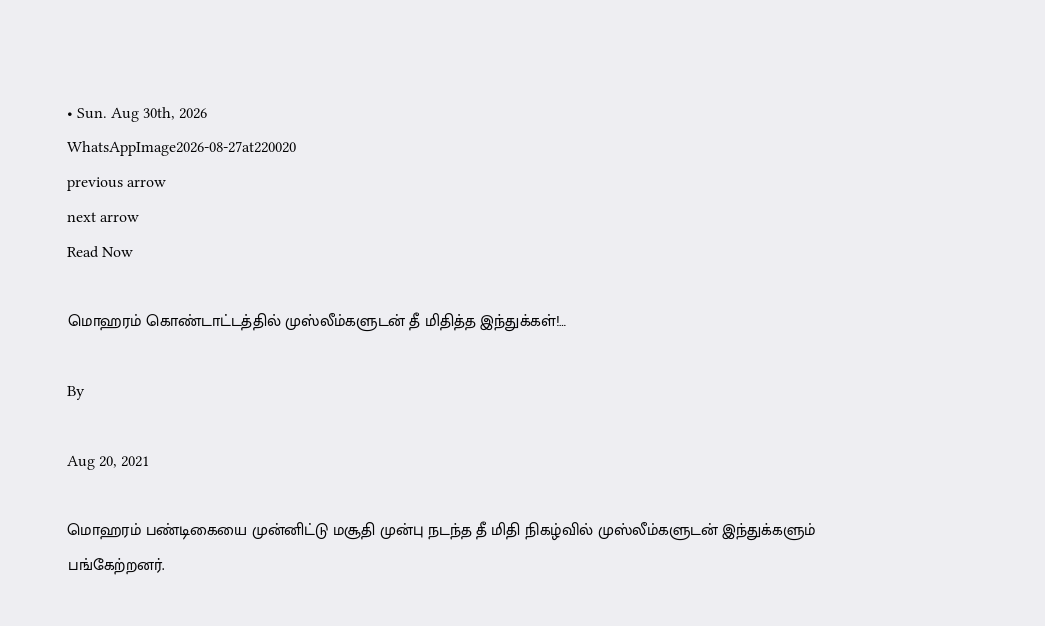• Sun. Aug 30th, 2026
WhatsAppImage2026-08-27at220020
previous arrow
next arrow
Read Now

மொஹரம் கொண்டாட்டத்தில் முஸ்லீம்களுடன் தீ மிதித்த இந்துக்கள்!…

By

Aug 20, 2021

மொஹரம் பண்டிகையை முன்னிட்டு மசூதி முன்பு நடந்த தீ மிதி நிகழ்வில் முஸ்லீம்களுடன் இந்துக்களும் பங்கேற்றனர்.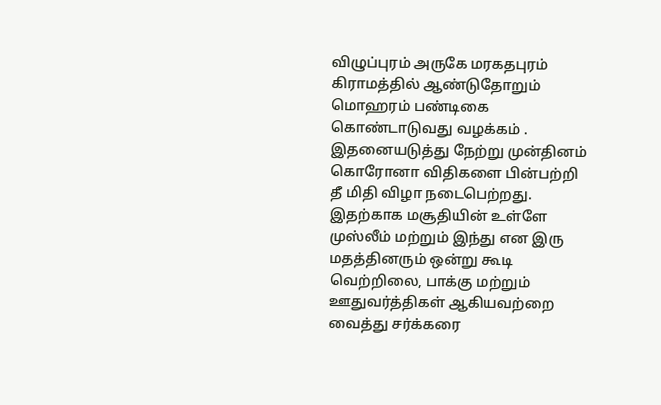விழுப்புரம் அருகே மரகதபுரம் கிராமத்தில் ஆண்டுதோறும் மொஹரம் பண்டிகை கொண்டாடுவது வழக்கம் . இதனையடுத்து நேற்று முன்தினம் கொரோனா விதிகளை பின்பற்றி தீ மிதி விழா நடைபெற்றது. இதற்காக மசூதியின் உள்ளே முஸ்லீம் மற்றும் இந்து என இரு மதத்தினரும் ஒன்று கூடி வெற்றிலை, பாக்கு மற்றும் ஊதுவர்த்திகள் ஆகியவற்றை வைத்து சர்க்கரை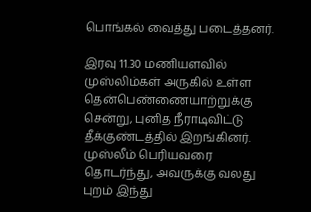பொங்கல் வைத்து படைத்தனர்.

இரவு 11.30 மணியளவில் முஸ்லிம்கள் அருகில் உள்ள தென்பெண்ணையாற்றுக்கு சென்று, புனித நீராடிவிட்டு தீக்குண்டத்தில் இறங்கினர். முஸ்லீம் பெரியவரை தொடர்ந்து, அவருக்கு வலது புறம் இந்து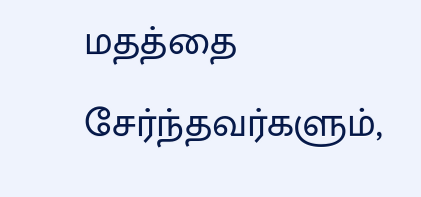மதத்தை சேர்ந்தவர்களும்,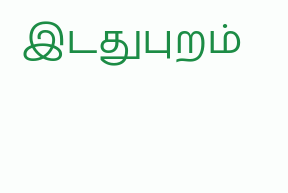இடதுபுறம்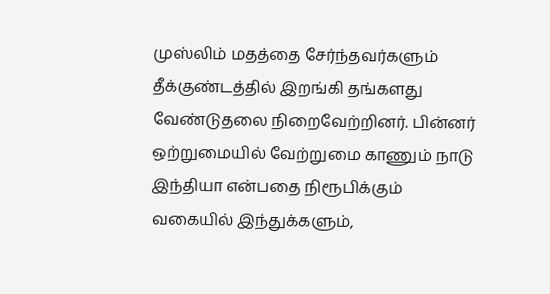முஸ்லிம் மதத்தை சேர்ந்தவர்களும் தீக்குண்டத்தில் இறங்கி தங்களது வேண்டுதலை நிறைவேற்றினர். பின்னர் ஒற்றுமையில் வேற்றுமை காணும் நாடு இந்தியா என்பதை நிரூபிக்கும் வகையில் இந்துக்களும்,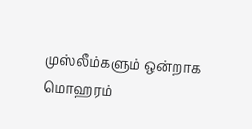முஸ்லீம்களும் ஒன்றாக மொஹரம்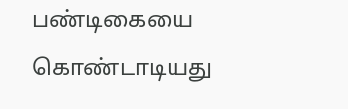பண்டிகையை கொண்டாடியது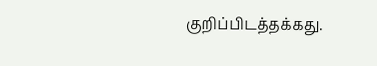குறிப்பிடத்தக்கது.